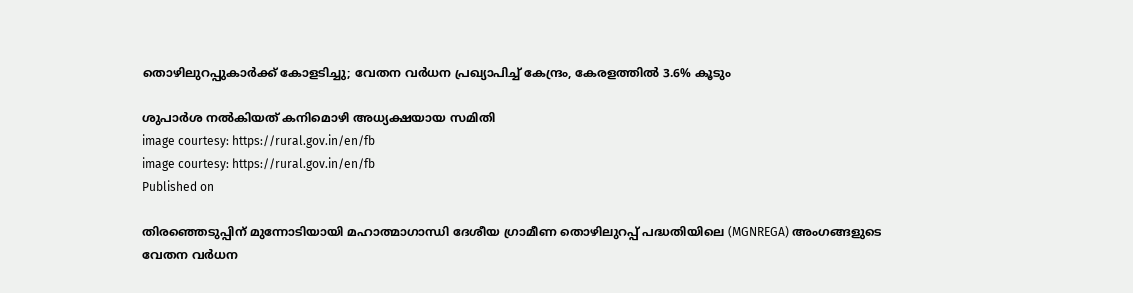തൊഴിലുറപ്പുകാര്‍ക്ക് കോളടിച്ചു; വേതന വര്‍ധന പ്രഖ്യാപിച്ച് കേന്ദ്രം, കേരളത്തില്‍ 3.6% കൂടും

ശുപാര്‍ശ നല്‍കിയത് കനിമൊഴി അധ്യക്ഷയായ സമിതി
image courtesy: https://rural.gov.in/en/fb
image courtesy: https://rural.gov.in/en/fb
Published on

തിരഞ്ഞെടുപ്പിന് മുന്നോടിയായി മഹാത്മാഗാന്ധി ദേശീയ ഗ്രാമീണ തൊഴിലുറപ്പ് പദ്ധതിയിലെ (MGNREGA) അംഗങ്ങളുടെ വേതന വര്‍ധന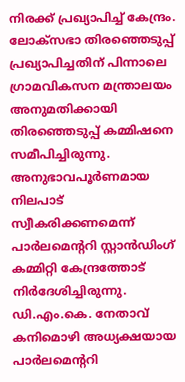നിരക്ക് പ്രഖ്യാപിച്ച് കേന്ദ്രം. ലോക്സഭാ തിരഞ്ഞെടുപ്പ് പ്രഖ്യാപിച്ചതിന് പിന്നാലെ ഗ്രാമവികസന മന്ത്രാലയം അനുമതിക്കായി തിരഞ്ഞെടുപ്പ് കമ്മിഷനെ സമീപിച്ചിരുന്നു. അനുഭാവപൂര്‍ണമായ നിലപാട് സ്വീകരിക്കണമെന്ന് പാര്‍ലമെന്ററി സ്റ്റാന്‍ഡിംഗ് കമ്മിറ്റി കേന്ദ്രത്തോട് നിര്‍ദേശിച്ചിരുന്നു. ഡി.എം.കെ. നേതാവ് കനിമൊഴി അധ്യക്ഷയായ പാര്‍ലമെന്ററി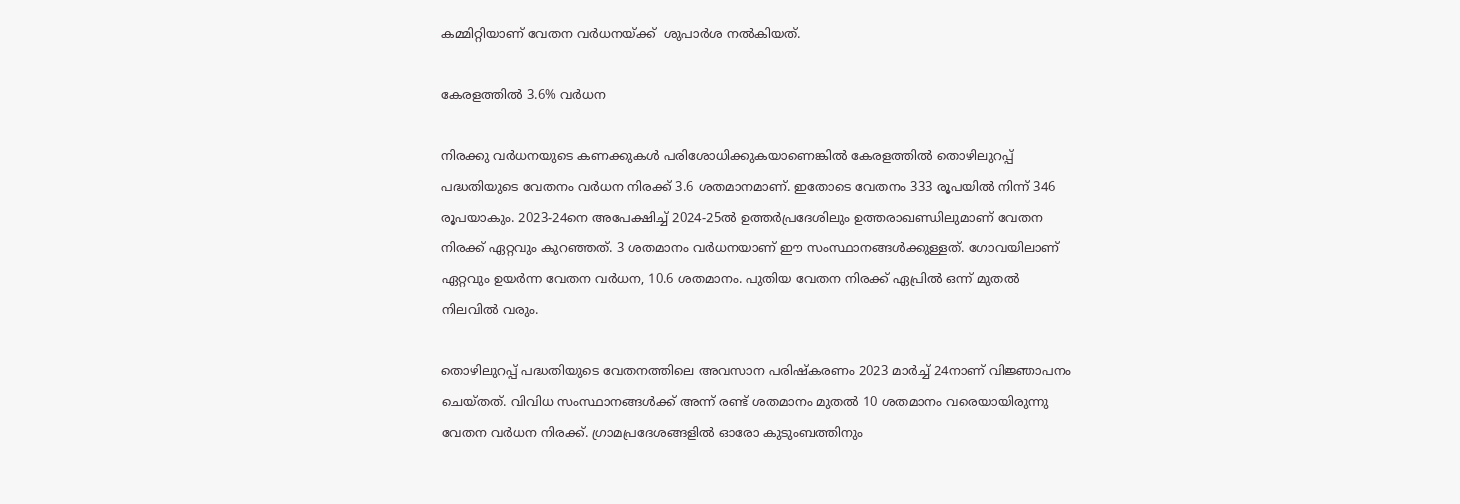കമ്മിറ്റിയാണ് വേതന വര്‍ധനയ്ക്ക്  ശുപാര്‍ശ നല്‍കിയത്.

കേരളത്തില്‍ 3.6% വര്‍ധന

നിരക്കു വര്‍ധനയുടെ കണക്കുകള്‍ പരിശോധിക്കുകയാണെങ്കില്‍ കേരളത്തില്‍ തൊഴിലുറപ്പ് പദ്ധതിയുടെ വേതനം വര്‍ധന നിരക്ക് 3.6 ശതമാനമാണ്. ഇതോടെ വേതനം 333 രൂപയില്‍ നിന്ന് 346 രൂപയാകും. 2023-24നെ അപേക്ഷിച്ച് 2024-25ല്‍ ഉത്തര്‍പ്രദേശിലും ഉത്തരാഖണ്ഡിലുമാണ് വേതന നിരക്ക് ഏറ്റവും കുറഞ്ഞത്. 3 ശതമാനം വര്‍ധനയാണ് ഈ സംസ്ഥാനങ്ങള്‍ക്കുള്ളത്. ഗോവയിലാണ് ഏറ്റവും ഉയര്‍ന്ന വേതന വര്‍ധന, 10.6 ശതമാനം. പുതിയ വേതന നിരക്ക് ഏപ്രില്‍ ഒന്ന് മുതല്‍ നിലവില്‍ വരും.

തൊഴിലുറപ്പ് പദ്ധതിയുടെ വേതനത്തിലെ അവസാന പരിഷ്‌കരണം 2023 മാര്‍ച്ച് 24നാണ് വിജ്ഞാപനം ചെയ്തത്. വിവിധ സംസ്ഥാനങ്ങള്‍ക്ക് അന്ന് രണ്ട് ശതമാനം മുതല്‍ 10 ശതമാനം വരെയായിരുന്നു വേതന വര്‍ധന നിരക്ക്. ഗ്രാമപ്രദേശങ്ങളില്‍ ഓരോ കുടുംബത്തിനും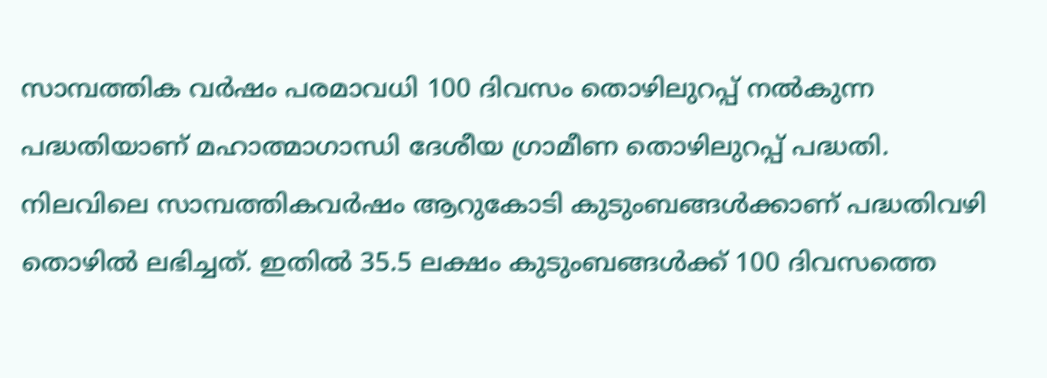സാമ്പത്തിക വര്‍ഷം പരമാവധി 100 ദിവസം തൊഴിലുറപ്പ് നല്‍കുന്ന പദ്ധതിയാണ് മഹാത്മാഗാന്ധി ദേശീയ ഗ്രാമീണ തൊഴിലുറപ്പ് പദ്ധതി. നിലവിലെ സാമ്പത്തികവര്‍ഷം ആറുകോടി കുടുംബങ്ങള്‍ക്കാണ് പദ്ധതിവഴി തൊഴില്‍ ലഭിച്ചത്. ഇതില്‍ 35.5 ലക്ഷം കുടുംബങ്ങള്‍ക്ക് 100 ദിവസത്തെ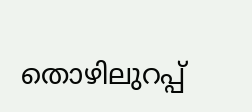തൊഴിലുറപ്പ്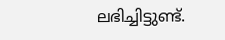ലഭിച്ചിട്ടുണ്ട്.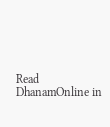Read DhanamOnline in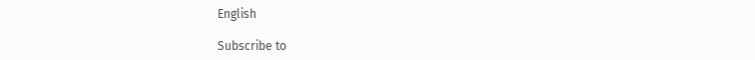English

Subscribe to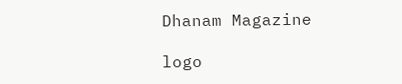Dhanam Magazine

logo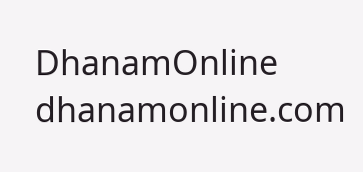DhanamOnline
dhanamonline.com